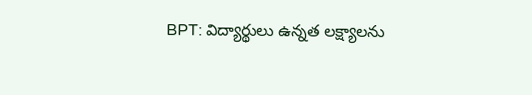BPT: విద్యార్థులు ఉన్నత లక్ష్యాలను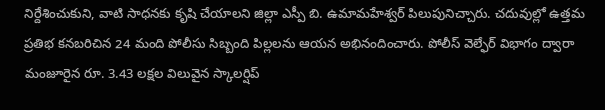నిర్దేశించుకుని, వాటి సాధనకు కృషి చేయాలని జిల్లా ఎస్పీ బి. ఉమామహేశ్వర్ పిలుపునిచ్చారు. చదువుల్లో ఉత్తమ ప్రతిభ కనబరిచిన 24 మంది పోలీసు సిబ్బంది పిల్లలను ఆయన అభినందించారు. పోలీస్ వెల్ఫేర్ విభాగం ద్వారా మంజూరైన రూ. 3.43 లక్షల విలువైన స్కాలర్షిప్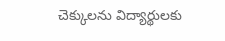చెక్కులను విద్యార్థులకు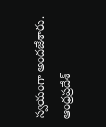స్వయంగా అందజేశారు.
ఆంధ్రప్రదేశ్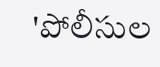'పోలీసుల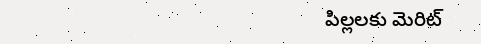పిల్లలకు మెరిట్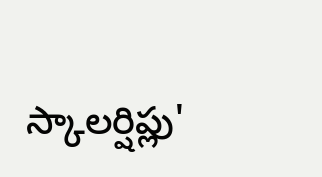స్కాలర్షిప్లు'